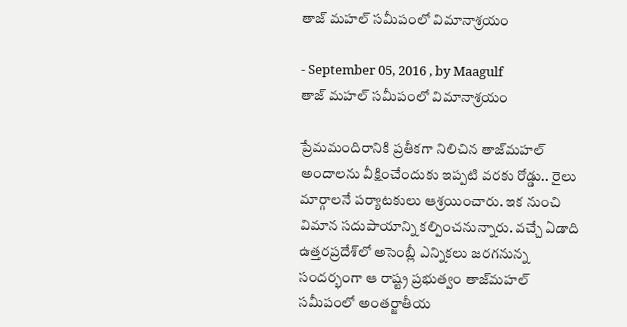తాజ్ మహల్ సమీపంలో విమానాశ్రయం

- September 05, 2016 , by Maagulf
తాజ్ మహల్ సమీపంలో విమానాశ్రయం

ప్రేమమందిరానికి ప్రతీకగా నిలిచిన తాజ్‌మహల్‌ అందాలను వీక్షించేందుకు ఇప్పటి వరకు రోడ్డు.. రైలు మార్గాలనే పర్యాటకులు ఆశ్రయించారు. ఇక నుంచి విమాన సదుపాయాన్ని కల్పించనున్నారు. వచ్చే ఏడాది ఉత్తరప్రదేశ్‌లో అసెంబ్లీ ఎన్నికలు జరగనున్న సందర్భంగా ఆ రాష్ట్ర ప్రభుత్వం తాజ్‌మహల్‌ సమీపంలో అంతర్జాతీయ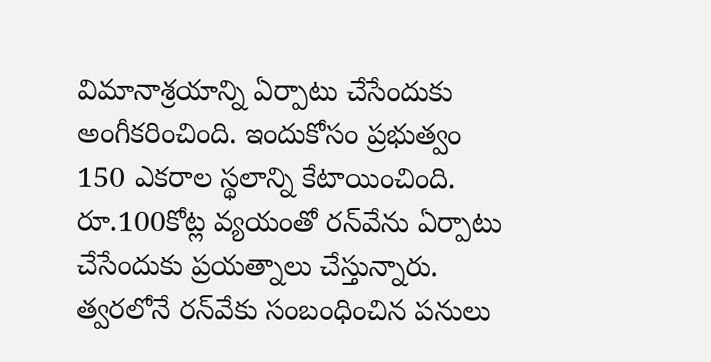విమానాశ్రయాన్ని ఏర్పాటు చేసేందుకు అంగీకరించింది. ఇందుకోసం ప్రభుత్వం 150 ఎకరాల స్థలాన్ని కేటాయించింది. రూ.100కోట్ల వ్యయంతో రన్‌వేను ఏర్పాటు చేసేందుకు ప్రయత్నాలు చేస్తున్నారు. త్వరలోనే రన్‌వేకు సంబంధించిన పనులు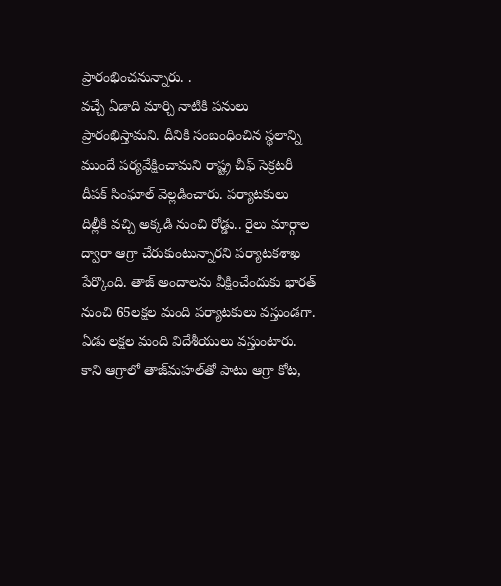ప్రారంభించనున్నారు. .
వచ్చే ఏడాది మార్చి నాటికి పనులు ప్రారంభిస్తామని. దీనికి సంబంధించిన స్థలాన్ని ముందే పర్యవేక్షించామని రాష్ట్ర చీఫ్‌ సెక్రటరీ దీపక్‌ సింఘాల్‌ వెల్లడించారు. పర్యాటకులు దిల్లీకి వచ్చి అక్కడి నుంచి రోడ్డు.. రైలు మార్గాల ద్వారా ఆగ్రా చేరుకుంటున్నారని పర్యాటకశాఖ పేర్కొంది. తాజ్‌ అందాలను వీక్షించేందుకు భారత్‌ నుంచి 65లక్షల మంది పర్యాటకులు వస్తుండగా. ఏడు లక్షల మంది విదేశీయులు వస్తుంటారు. కాని ఆగ్రాలో తాజ్‌మహల్‌తో పాటు ఆగ్రా కోట,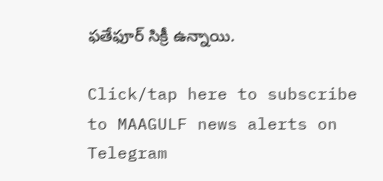ఫతేఫూర్‌ సిక్రీ ఉన్నాయి.

Click/tap here to subscribe to MAAGULF news alerts on Telegram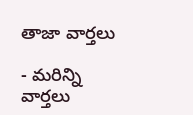తాజా వార్తలు

- మరిన్ని వార్తలు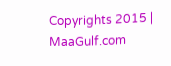Copyrights 2015 | MaaGulf.com